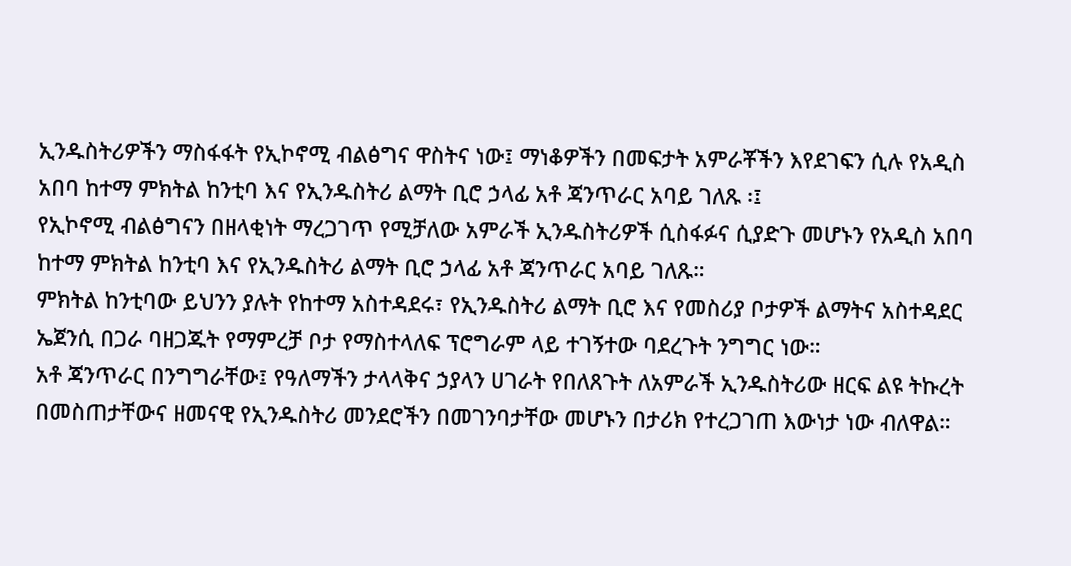ኢንዱስትሪዎችን ማስፋፋት የኢኮኖሚ ብልፅግና ዋስትና ነው፤ ማነቆዎችን በመፍታት አምራቾችን እየደገፍን ሲሉ የአዲስ አበባ ከተማ ምክትል ከንቲባ እና የኢንዱስትሪ ልማት ቢሮ ኃላፊ አቶ ጃንጥራር አባይ ገለጹ ፡፤
የኢኮኖሚ ብልፅግናን በዘላቂነት ማረጋገጥ የሚቻለው አምራች ኢንዱስትሪዎች ሲስፋፉና ሲያድጉ መሆኑን የአዲስ አበባ ከተማ ምክትል ከንቲባ እና የኢንዱስትሪ ልማት ቢሮ ኃላፊ አቶ ጃንጥራር አባይ ገለጹ።
ምክትል ከንቲባው ይህንን ያሉት የከተማ አስተዳደሩ፣ የኢንዱስትሪ ልማት ቢሮ እና የመስሪያ ቦታዎች ልማትና አስተዳደር ኤጀንሲ በጋራ ባዘጋጁት የማምረቻ ቦታ የማስተላለፍ ፕሮግራም ላይ ተገኝተው ባደረጉት ንግግር ነው።
አቶ ጃንጥራር በንግግራቸው፤ የዓለማችን ታላላቅና ኃያላን ሀገራት የበለጸጉት ለአምራች ኢንዱስትሪው ዘርፍ ልዩ ትኩረት በመስጠታቸውና ዘመናዊ የኢንዱስትሪ መንደሮችን በመገንባታቸው መሆኑን በታሪክ የተረጋገጠ እውነታ ነው ብለዋል።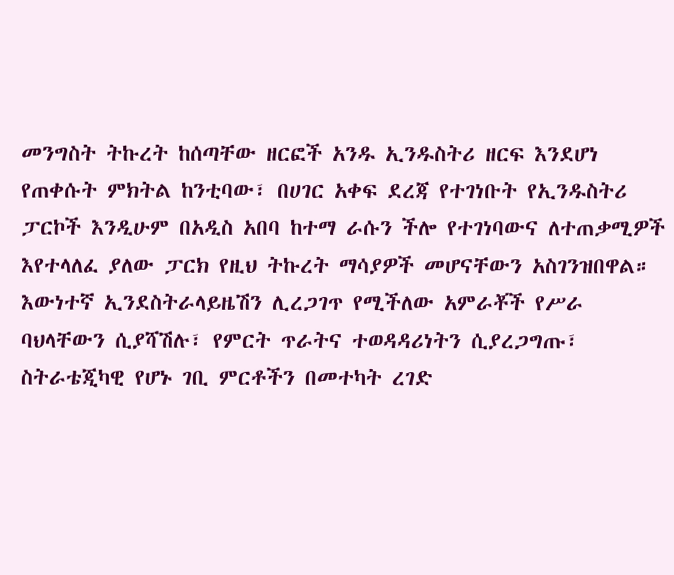መንግስት ትኩረት ከሰጣቸው ዘርፎች አንዱ ኢንዱስትሪ ዘርፍ እንደሆነ የጠቀሱት ምክትል ከንቲባው፣ በሀገር አቀፍ ደረጃ የተገነቡት የኢንዱስትሪ ፓርኮች እንዲሁም በአዲስ አበባ ከተማ ራሱን ችሎ የተገነባውና ለተጠቃሚዎች እየተላለፈ ያለው ፓርክ የዚህ ትኩረት ማሳያዎች መሆናቸውን አስገንዝበዋል።
እውነተኛ ኢንደስትራላይዜሽን ሊረጋገጥ የሚችለው አምራቾች የሥራ ባህላቸውን ሲያሻሽሉ፣ የምርት ጥራትና ተወዳዳሪነትን ሲያረጋግጡ፣ ስትራቴጂካዊ የሆኑ ገቢ ምርቶችን በመተካት ረገድ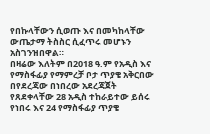የበኩላቸውን ሲወጡ እና በመካከላቸው ውጤታማ ትስስር ሲፈጥሩ መሆኑን አስገንዝበዋል።
በዛሬው እለትም በ2018 ዓ.ም የአዲስ እና የማስፋፊያ የማምረቻ ቦታ ጥያቄ አቅርበው በየደረጃው በነበረው አደረጃጀት የጸደቀላቸው 28 አዲስ ተከራይተው ይሰሩ የነበሩ እና 24 የማስፋፊያ ጥያቄ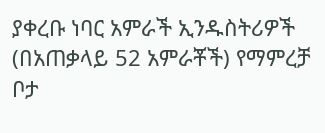ያቀረቡ ነባር አምራች ኢንዱስትሪዎች (በአጠቃላይ 52 አምራቾች) የማምረቻ ቦታ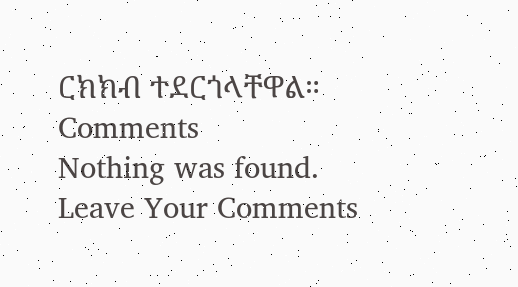ርክክብ ተደርጎላቸዋል።
Comments
Nothing was found.
Leave Your Comments